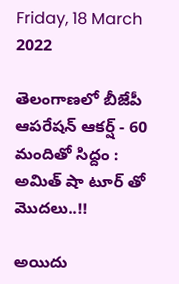Friday, 18 March 2022

తెలంగాణలో బీజేపీ ఆపరేషన్ ఆకర్ష్ - 60 మందితో సిద్దం : అమిత్ షా టూర్ తో మొదలు..!!

అయిదు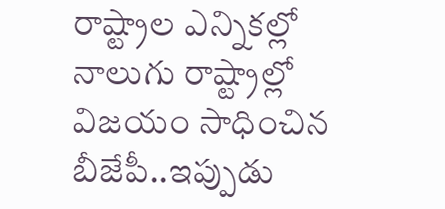రాష్ట్రాల ఎన్నికల్లో నాలుగు రాష్ట్రాల్లో విజయం సాధించిన బీజేపీ..ఇప్పుడు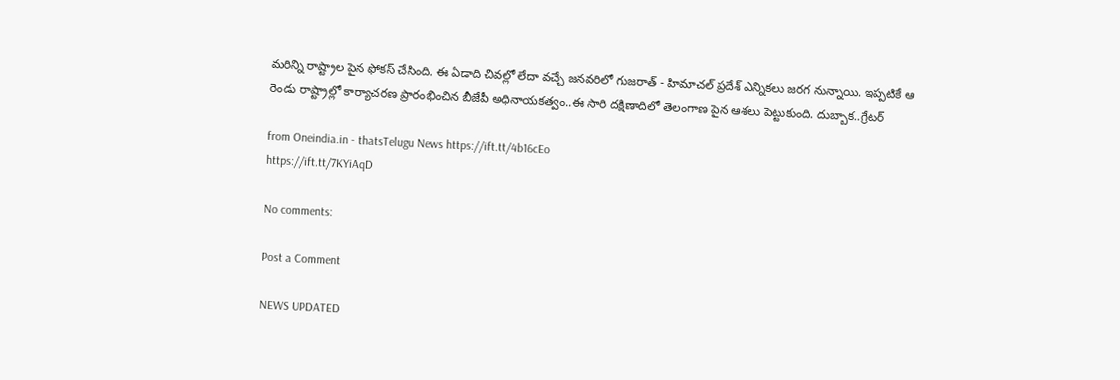మరిన్ని రాష్ట్రాల పైన ఫోకస్ చేసింది. ఈ ఏడాది చివల్లో లేదా వచ్చే జనవరిలో గుజరాత్ - హిమాచల్ ప్రదేశ్ ఎన్నికలు జరగ నున్నాయి. ఇప్పటికే ఆ రెండు రాష్ట్రాల్లో కార్యాచరణ ప్రారంభించిన బీజేపీ అధినాయకత్వం..ఈ సారి దక్షిణాదిలో తెలంగాణ పైన ఆశలు పెట్టుకుంది. దుబ్బాక..గ్రేటర్

from Oneindia.in - thatsTelugu News https://ift.tt/4b16cEo
https://ift.tt/7KYiAqD

No comments:

Post a Comment

NEWS UPDATED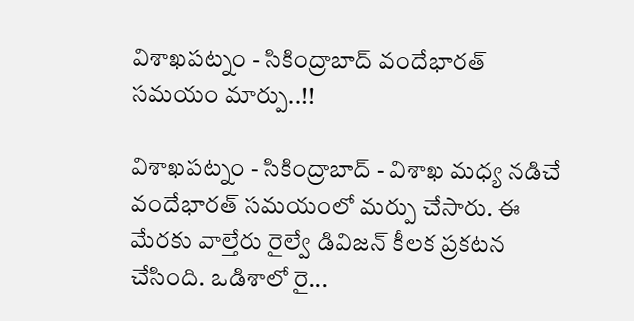విశాఖపట్నం - సికింద్రాబాద్ వందేభారత్ సమయం మార్పు..!!

విశాఖపట్నం - సికింద్రాబాద్ - విశాఖ మధ్య నడిచే వందేభారత్ సమయంలో మర్పు చేసారు. ఈ మేరకు వాల్తేరు రైల్వే డివిజన్ కీలక ప్రకటన చేసింది. ఒడిశాలో రై...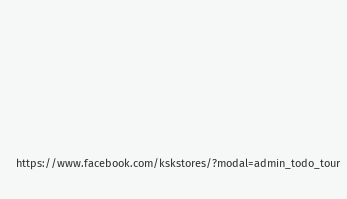https://www.facebook.com/kskstores/?modal=admin_todo_tour